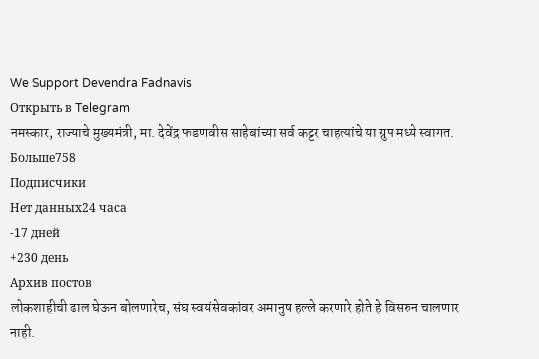We Support Devendra Fadnavis
Открыть в Telegram
नमस्कार, राज्याचे मुख्यमंत्री, मा. देवेंद्र फडणवीस साहेबांच्या सर्व कट्टर चाहत्यांचे या ग्रुप मध्ये स्वागत.
Больше758
Подписчики
Нет данных24 часа
-17 дней
+230 день
Архив постов
लोकशाहीची ढाल घेऊन बोलणारेच, संघ स्वयंसेवकांवर अमानुष हल्ले करणारे होते हे विसरुन चालणार नाही.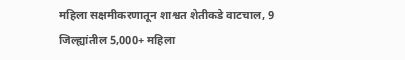महिला सक्षमीकरणातून शाश्वत शेतीकडे वाटचाल, 9 जिल्ह्यांतील 5,000+ महिला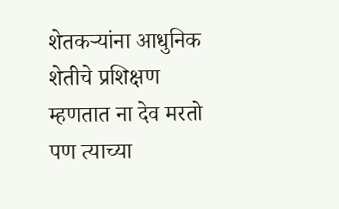शेतकऱ्यांना आधुनिक शेतीचे प्रशिक्षण
म्हणतात ना देव मरतो पण त्याच्या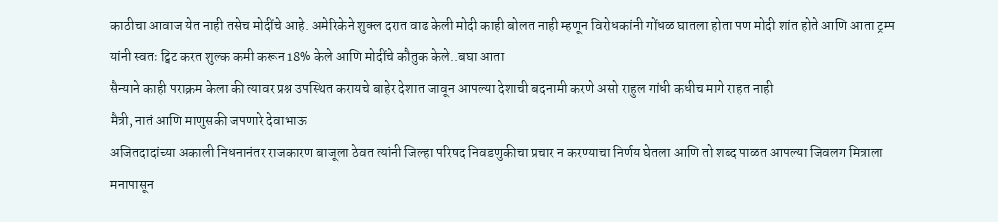काठीचा आवाज येत नाही तसेच मोदींचे आहे. अमेरिकेने शुक्ल दरात वाढ केली मोदी काही बोलत नाही म्हणून विरोधकांनी गोंधळ घातला होता पण मोदी शांत होते आणि आता ट्रम्प यांनी स्वतः ट्विट करत शुल्क कमी करून 18% केले आणि मोदींचे कौतुक केले..बघा आता
सैन्याने काही पराक्रम केला की त्यावर प्रश्न उपस्थित करायचे बाहेर देशात जावून आपल्या देशाची बदनामी करणे असो राहुल गांधी कधीच मागे राहत नाही
मैत्री, नातं आणि माणुसकी जपणारे देवाभाऊ
अजितदादांच्या अकाली निधनानंतर राजकारण बाजूला ठेवत त्यांनी जिल्हा परिषद निवडणुकीचा प्रचार न करण्याचा निर्णय घेतला आणि तो शब्द पाळत आपल्या जिवलग मित्राला मनापासून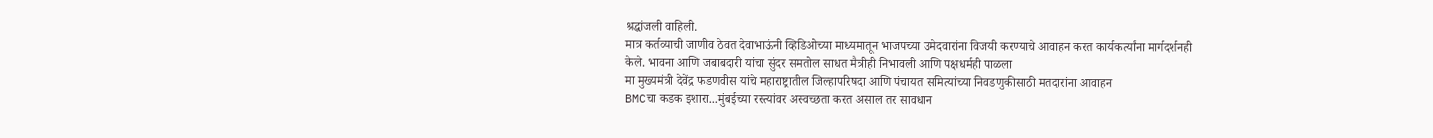श्रद्धांजली वाहिली.
मात्र कर्तव्याची जाणीव ठेवत देवाभाऊंनी व्हिडिओच्या माध्यमातून भाजपच्या उमेदवारांना विजयी करण्याचे आवाहन करत कार्यकर्त्यांना मार्गदर्शनही केले. भावना आणि जबाबदारी यांचा सुंदर समतोल साधत मैत्रीही निभावली आणि पक्षधर्मही पाळला
मा मुख्यमंत्री देवेंद्र फडणवीस यांचे महाराष्ट्रातील जिल्हापरिषदा आणि पंचायत समित्यांच्या निवडणुकीसाठी मतदारांना आवाहन
BMCचा कडक इशारा...मुंबईच्या रस्त्यांवर अस्वच्छता करत असाल तर सावधान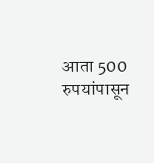आता 500 रुपयांपासून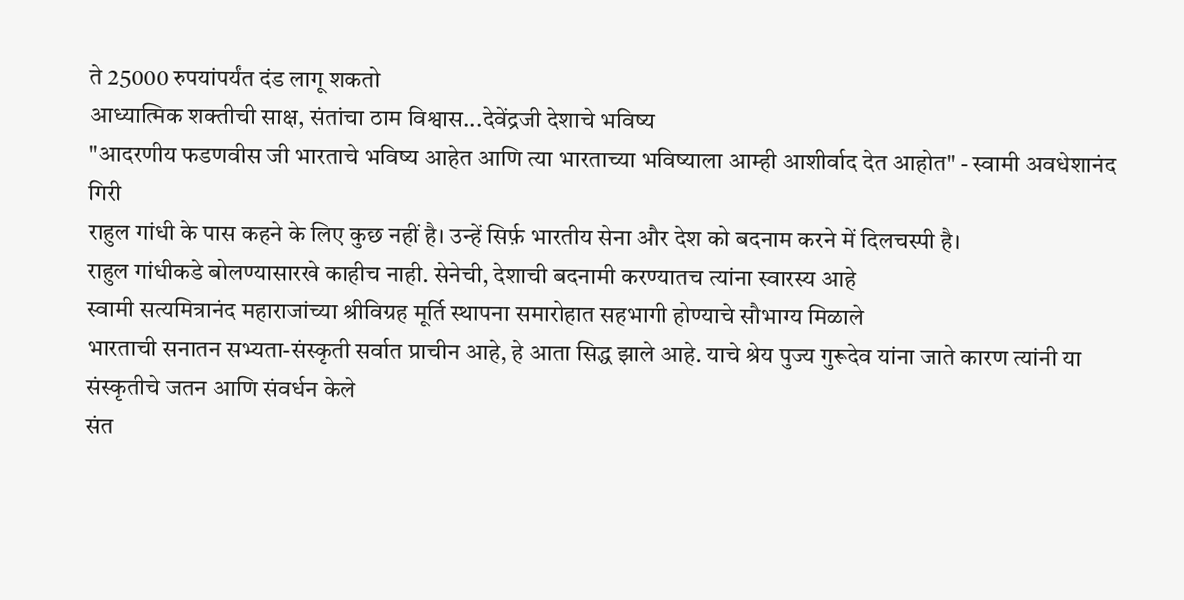ते 25000 रुपयांपर्यंत दंड लागू शकतो
आध्यात्मिक शक्तीची साक्ष, संतांचा ठाम विश्वास...देवेंद्रजी देशाचे भविष्य
"आदरणीय फडणवीस जी भारताचे भविष्य आहेत आणि त्या भारताच्या भविष्याला आम्ही आशीर्वाद देत आहोत" - स्वामी अवधेशानंद गिरी
राहुल गांधी के पास कहने के लिए कुछ नहीं है। उन्हें सिर्फ़ भारतीय सेना और देश को बदनाम करने में दिलचस्पी है।
राहुल गांधीकडे बोलण्यासारखे काहीच नाही. सेनेची, देशाची बदनामी करण्यातच त्यांना स्वारस्य आहे
स्वामी सत्यमित्रानंद महाराजांच्या श्रीविग्रह मूर्ति स्थापना समारोहात सहभागी होण्याचे सौभाग्य मिळाले
भारताची सनातन सभ्यता-संस्कृती सर्वात प्राचीन आहे, हे आता सिद्ध झाले आहे. याचे श्रेय पुज्य गुरूदेव यांना जाते कारण त्यांनी या संस्कृतीचे जतन आणि संवर्धन केले
संत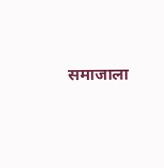समाजाला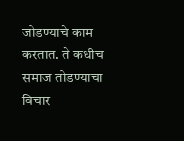जोडण्याचे काम करतात. ते कधीच समाज तोडण्याचा विचार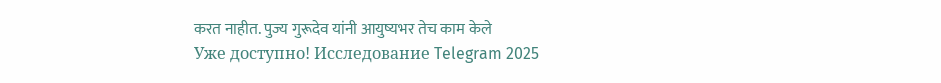करत नाहीत. पुज्य गुरूदेव यांनी आयुष्यभर तेच काम केले
Уже доступно! Исследование Telegram 2025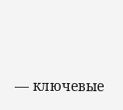— ключевые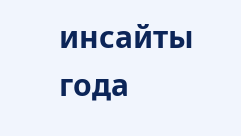инсайты года